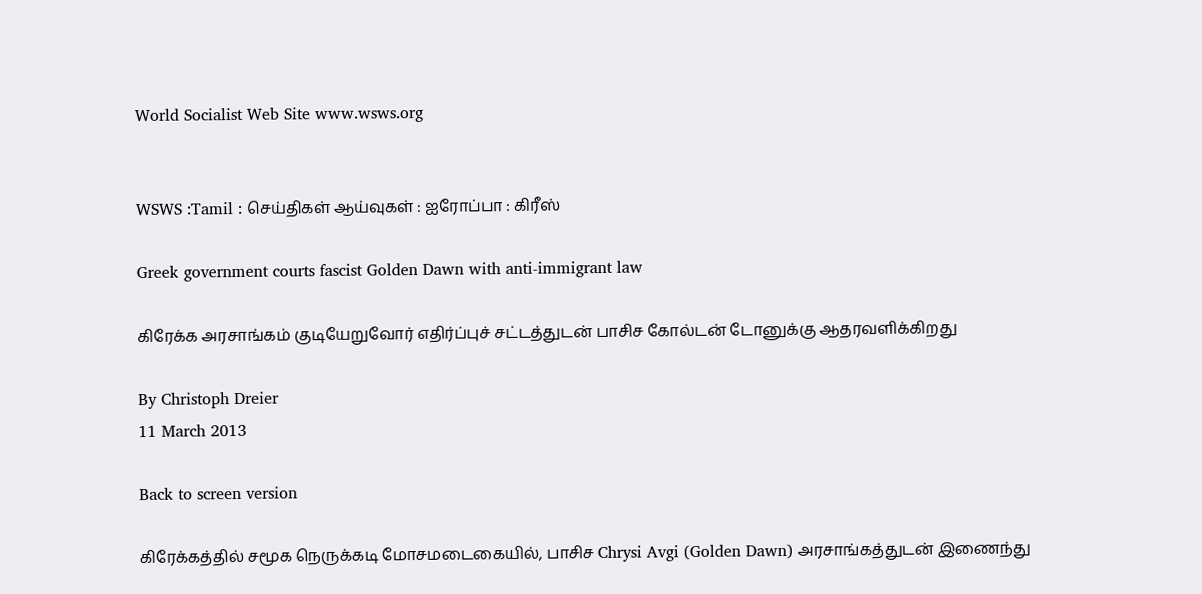World Socialist Web Site www.wsws.org


WSWS :Tamil : செய்திகள் ஆய்வுகள் : ஐரோப்பா : கிரீஸ்

Greek government courts fascist Golden Dawn with anti-immigrant law

கிரேக்க அரசாங்கம் குடியேறுவோர் எதிர்ப்புச் சட்டத்துடன் பாசிச கோல்டன் டோனுக்கு ஆதரவளிக்கிறது

By Christoph Dreier
11 March 2013

Back to screen version

கிரேக்கத்தில் சமூக நெருக்கடி மோசமடைகையில், பாசிச Chrysi Avgi (Golden Dawn) அரசாங்கத்துடன் இணைந்து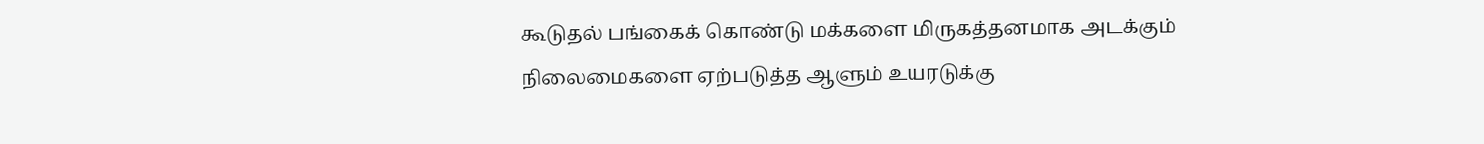கூடுதல் பங்கைக் கொண்டு மக்களை மிருகத்தனமாக அடக்கும் நிலைமைகளை ஏற்படுத்த ஆளும் உயரடுக்கு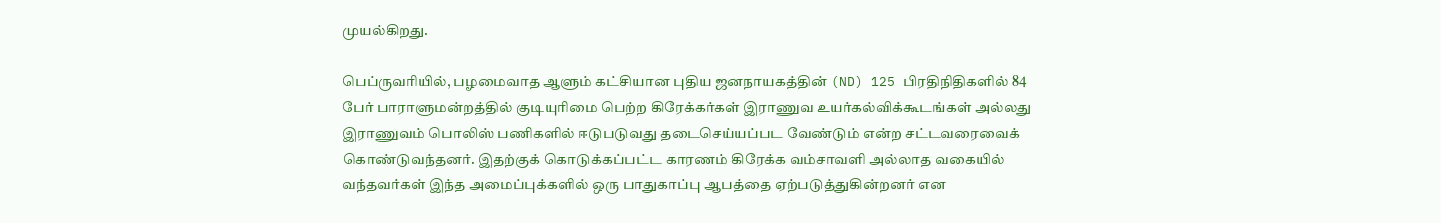முயல்கிறது.

பெப்ருவரியில், பழமைவாத ஆளும் கட்சியான புதிய ஜனநாயகத்தின் (ND) 125 பிரதிநிதிகளில் 84 பேர் பாராளுமன்றத்தில் குடியுரிமை பெற்ற கிரேக்கர்கள் இராணுவ உயர்கல்விக்கூடங்கள் அல்லது இராணுவம் பொலிஸ் பணிகளில் ஈடுபடுவது தடைசெய்யப்பட வேண்டும் என்ற சட்டவரைவைக் கொண்டுவந்தனர். இதற்குக் கொடுக்கப்பட்ட காரணம் கிரேக்க வம்சாவளி அல்லாத வகையில் வந்தவர்கள் இந்த அமைப்புக்களில் ஒரு பாதுகாப்பு ஆபத்தை ஏற்படுத்துகின்றனர் என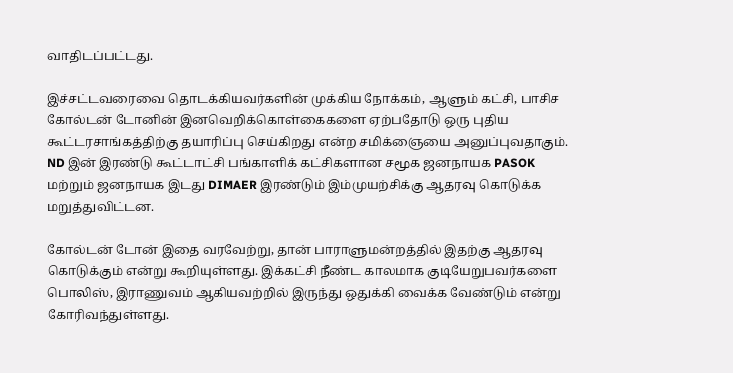வாதிடப்பட்டது.

இச்சட்டவரைவை தொடக்கியவர்களின் முக்கிய நோக்கம், ஆளும் கட்சி, பாசிச கோல்டன் டோனின் இனவெறிக்கொள்கைகளை ஏற்பதோடு ஒரு புதிய கூட்டரசாங்கத்திற்கு தயாரிப்பு செய்கிறது என்ற சமிக்ஞையை அனுப்புவதாகும். ND இன் இரண்டு கூட்டாட்சி பங்காளிக் கட்சிகளான சமூக ஜனநாயக PASOK மற்றும் ஜனநாயக இடது DIMAER இரண்டும் இம்முயற்சிக்கு ஆதரவு கொடுக்க மறுத்துவிட்டன.

கோல்டன் டோன் இதை வரவேற்று, தான் பாராளுமன்றத்தில் இதற்கு ஆதரவு கொடுக்கும் என்று கூறியுள்ளது. இக்கட்சி நீண்ட காலமாக குடியேறுபவர்களை  பொலிஸ், இராணுவம் ஆகியவற்றில் இருந்து ஒதுக்கி வைக்க வேண்டும் என்று கோரிவந்துள்ளது.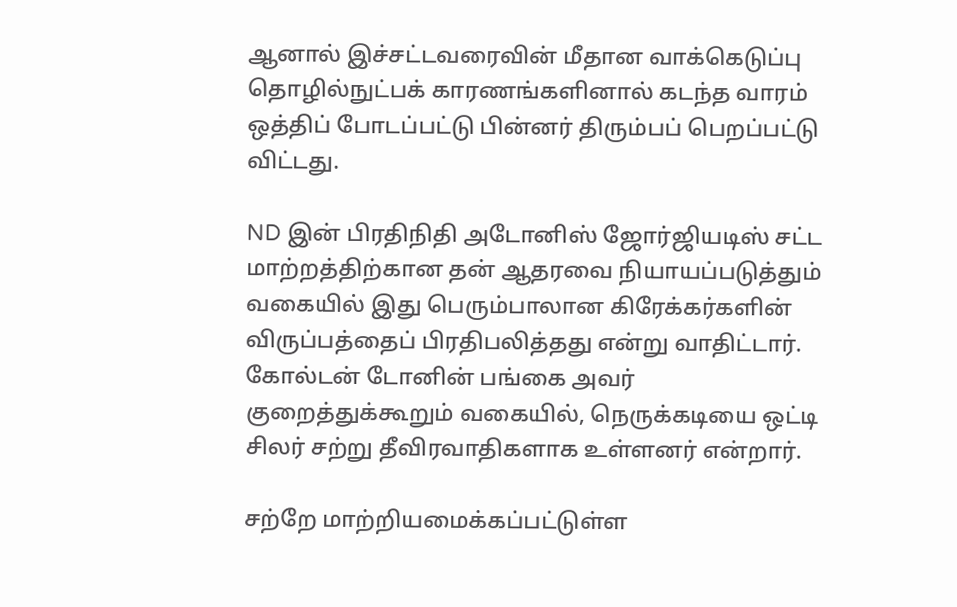ஆனால் இச்சட்டவரைவின் மீதான வாக்கெடுப்பு தொழில்நுட்பக் காரணங்களினால் கடந்த வாரம் ஒத்திப் போடப்பட்டு பின்னர் திரும்பப் பெறப்பட்டு விட்டது.

ND இன் பிரதிநிதி அடோனிஸ் ஜோர்ஜியடிஸ் சட்ட மாற்றத்திற்கான தன் ஆதரவை நியாயப்படுத்தும் வகையில் இது பெரும்பாலான கிரேக்கர்களின் விருப்பத்தைப் பிரதிபலித்தது என்று வாதிட்டார். கோல்டன் டோனின் பங்கை அவர் குறைத்துக்கூறும் வகையில், நெருக்கடியை ஒட்டி சிலர் சற்று தீவிரவாதிகளாக உள்ளனர் என்றார்.

சற்றே மாற்றியமைக்கப்பட்டுள்ள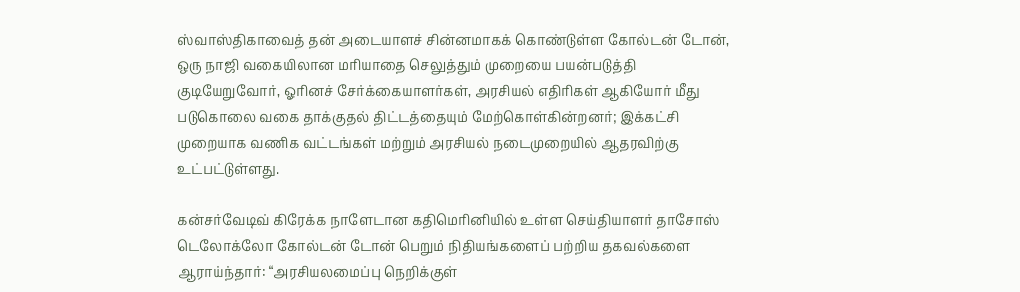ஸ்வாஸ்திகாவைத் தன் அடையாளச் சின்னமாகக் கொண்டுள்ள கோல்டன் டோன், ஒரு நாஜி வகையிலான மரியாதை செலுத்தும் முறையை பயன்படுத்தி குடியேறுவோர், ஓரினச் சேர்க்கையாளர்கள், அரசியல் எதிரிகள் ஆகியோர் மீது படுகொலை வகை தாக்குதல் திட்டத்தையும் மேற்கொள்கின்றனர்; இக்கட்சி முறையாக வணிக வட்டங்கள் மற்றும் அரசியல் நடைமுறையில் ஆதரவிற்கு உட்பட்டுள்ளது.

கன்சர்வேடிவ் கிரேக்க நாளேடான கதிமெரினியில் உள்ள செய்தியாளர் தாசோஸ் டெலோக்லோ கோல்டன் டோன் பெறும் நிதியங்களைப் பற்றிய தகவல்களை ஆராய்ந்தார்: “அரசியலமைப்பு நெறிக்குள்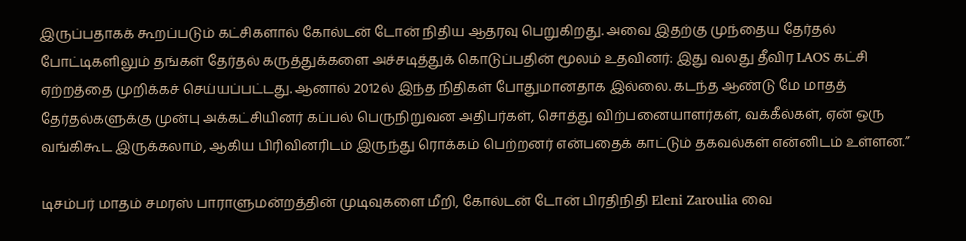இருப்பதாகக் கூறப்படும் கட்சிகளால் கோல்டன் டோன் நிதிய ஆதரவு பெறுகிறது. அவை இதற்கு முந்தைய தேர்தல் போட்டிகளிலும் தங்கள் தேர்தல் கருத்துக்களை அச்சடித்துக் கொடுப்பதின் மூலம் உதவினர்: இது வலது தீவிர LAOS கட்சி ஏற்றத்தை முறிக்கச் செய்யப்பட்டது. ஆனால் 2012ல் இந்த நிதிகள் போதுமானதாக இல்லை. கடந்த ஆண்டு மே மாதத் தேர்தல்களுக்கு முன்பு அக்கட்சியினர் கப்பல் பெருநிறுவன அதிபர்கள், சொத்து விற்பனையாளர்கள், வக்கீல்கள், ஏன் ஒரு வங்கிகூட இருக்கலாம், ஆகிய பிரிவினரிடம் இருந்து ரொக்கம் பெற்றனர் என்பதைக் காட்டும் தகவல்கள் என்னிடம் உள்ளன.”

டிசம்பர் மாதம் சமரஸ் பாராளுமன்றத்தின் முடிவுகளை மீறி, கோல்டன் டோன் பிரதிநிதி Eleni Zaroulia வை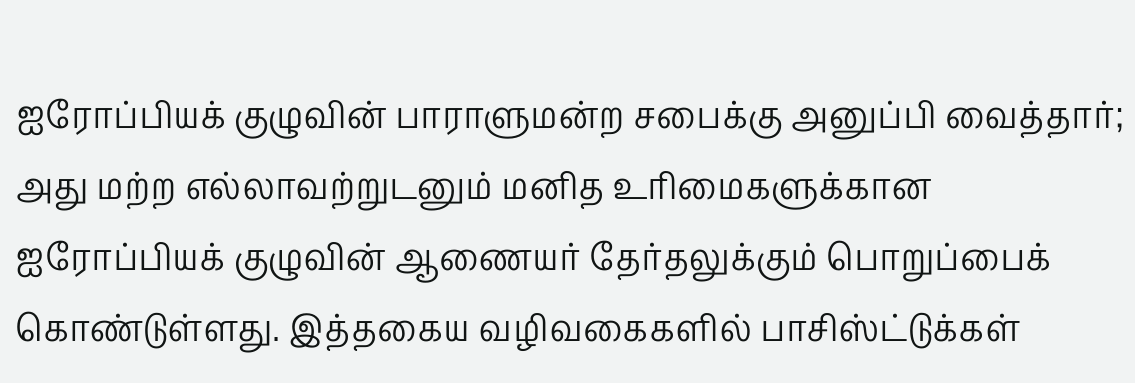ஐரோப்பியக் குழுவின் பாராளுமன்ற சபைக்கு அனுப்பி வைத்தார்; அது மற்ற எல்லாவற்றுடனும் மனித உரிமைகளுக்கான  ஐரோப்பியக் குழுவின் ஆணையர் தேர்தலுக்கும் பொறுப்பைக் கொண்டுள்ளது. இத்தகைய வழிவகைகளில் பாசிஸ்ட்டுக்கள்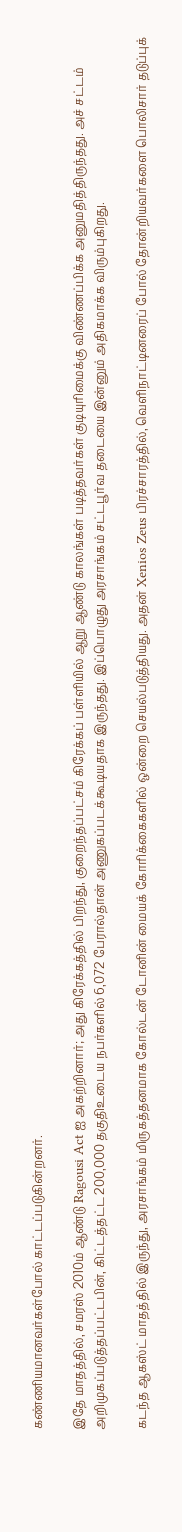கண்ணியமானவர்கள்போல் காட்டப்படுகின்றனர்.

இதே மாதத்தில், சமரஸ் 2010ம் ஆண்டு Ragousi Act ஐ அகற்றினார்; அது கிரேக்கத்தில் பிறந்து, குறைந்தப்பட்சம் கிரேக்கப் பள்ளியில் ஆறு ஆண்டு காலங்கள் படித்தவர்கள் குடியுரிமைக்கு விண்ணப்பிக்க அனுமதித்திருந்தது. அச் சட்டம் அறிமுகப்படுத்தப்பட்டபின், கிட்டத்தட்ட 200,000 தகுதிஉடைய நபர்களில் 6,072 பேரால்தான் அணுகப்படக்கூடியதாக இருந்தது. இப்பொழுது அரசாங்கம் சட்டபூர்வ தடையை இன்னும் அதிகமாக்க விரும்புகிறது.

கடந்த ஆகஸ்ட் மாதத்தில் இருந்து, அரசாங்கம் மிருகத்தனமாக கோல்டன் டோனின் மையக் கோரிக்கைகளில் ஒன்றை செயல்படுத்தியது. அதன் Xenios Zeus பிரச்சாரத்தில், வெளிநாட்டினரைப் போல் தோன்றியவர்களை பொலிசார் தடுப்புக்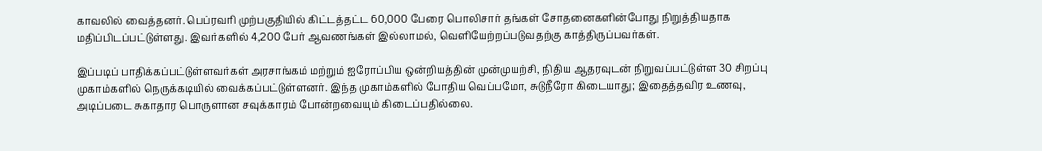காவலில் வைத்தனர். பெப்ரவரி முற்பகுதியில் கிட்டத்தட்ட 60,000 பேரை பொலிசார் தங்கள் சோதனைகளின்போது நிறுத்தியதாக மதிப்பிடப்பட்டுள்ளது. இவர்களில் 4,200 பேர் ஆவணங்கள் இல்லாமல், வெளியேற்றப்படுவதற்கு காத்திருப்பவர்கள்.

இப்படிப் பாதிக்கப்பட்டுள்ளவர்கள் அரசாங்கம் மற்றும் ஐரோப்பிய ஒன்றியத்தின் முன்முயற்சி, நிதிய ஆதரவுடன் நிறுவப்பட்டுள்ள 30 சிறப்பு முகாம்களில் நெருக்கடியில் வைக்கப்பட்டுள்ளனர். இந்த முகாம்களில் போதிய வெப்பமோ, சுடுநீரோ கிடையாது; இதைத்தவிர உணவு, அடிப்படை சுகாதார பொருளான சவுக்காரம் போன்றவையும் கிடைப்பதில்லை.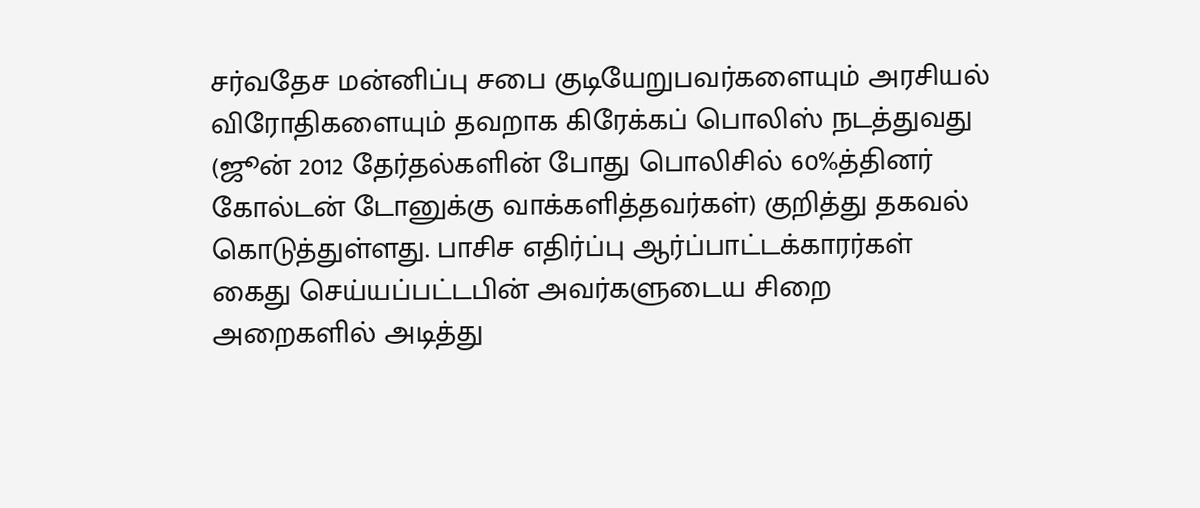சர்வதேச மன்னிப்பு சபை குடியேறுபவர்களையும் அரசியல் விரோதிகளையும் தவறாக கிரேக்கப் பொலிஸ் நடத்துவது (ஜூன் 2012 தேர்தல்களின் போது பொலிசில் 60%த்தினர் கோல்டன் டோனுக்கு வாக்களித்தவர்கள்) குறித்து தகவல் கொடுத்துள்ளது. பாசிச எதிர்ப்பு ஆர்ப்பாட்டக்காரர்கள் கைது செய்யப்பட்டபின் அவர்களுடைய சிறை அறைகளில் அடித்து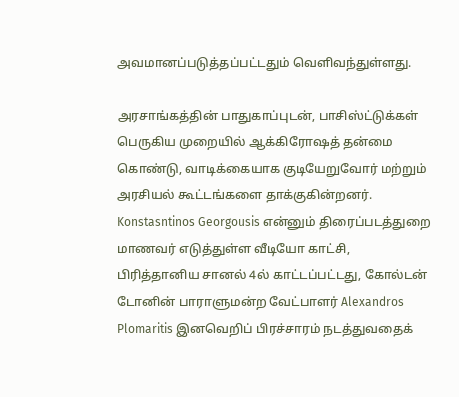அவமானப்படுத்தப்பட்டதும் வெளிவந்துள்ளது.

அரசாங்கத்தின் பாதுகாப்புடன், பாசிஸ்ட்டுக்கள் பெருகிய முறையில் ஆக்கிரோஷத் தன்மை கொண்டு, வாடிக்கையாக குடியேறுவோர் மற்றும் அரசியல் கூட்டங்களை தாக்குகின்றனர். Konstasntinos Georgousis என்னும் திரைப்படத்துறை மாணவர் எடுத்துள்ள வீடியோ காட்சி, பிரித்தானிய சானல் 4ல் காட்டப்பட்டது, கோல்டன் டோனின் பாராளுமன்ற வேட்பாளர் Alexandros Plomaritis இனவெறிப் பிரச்சாரம் நடத்துவதைக்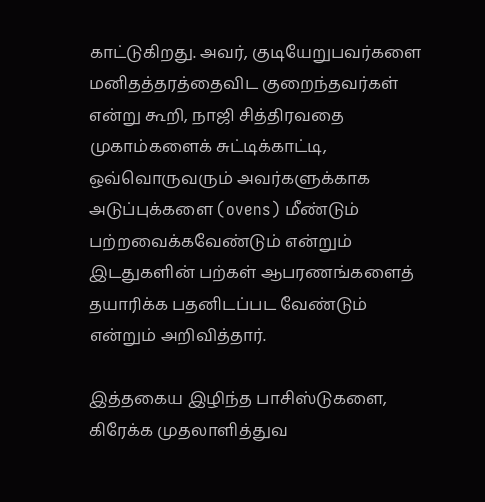காட்டுகிறது. அவர், குடியேறுபவர்களை மனிதத்தரத்தைவிட குறைந்தவர்கள் என்று கூறி, நாஜி சித்திரவதை முகாம்களைக் சுட்டிக்காட்டி, ஒவ்வொருவரும் அவர்களுக்காக அடுப்புக்களை (ovens) மீண்டும் பற்றவைக்கவேண்டும் என்றும் இடதுகளின் பற்கள் ஆபரணங்களைத் தயாரிக்க பதனிடப்பட வேண்டும் என்றும் அறிவித்தார்.

இத்தகைய இழிந்த பாசிஸ்டுகளை, கிரேக்க முதலாளித்துவ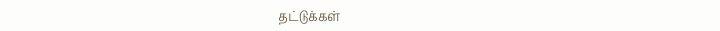தட்டுக்கள்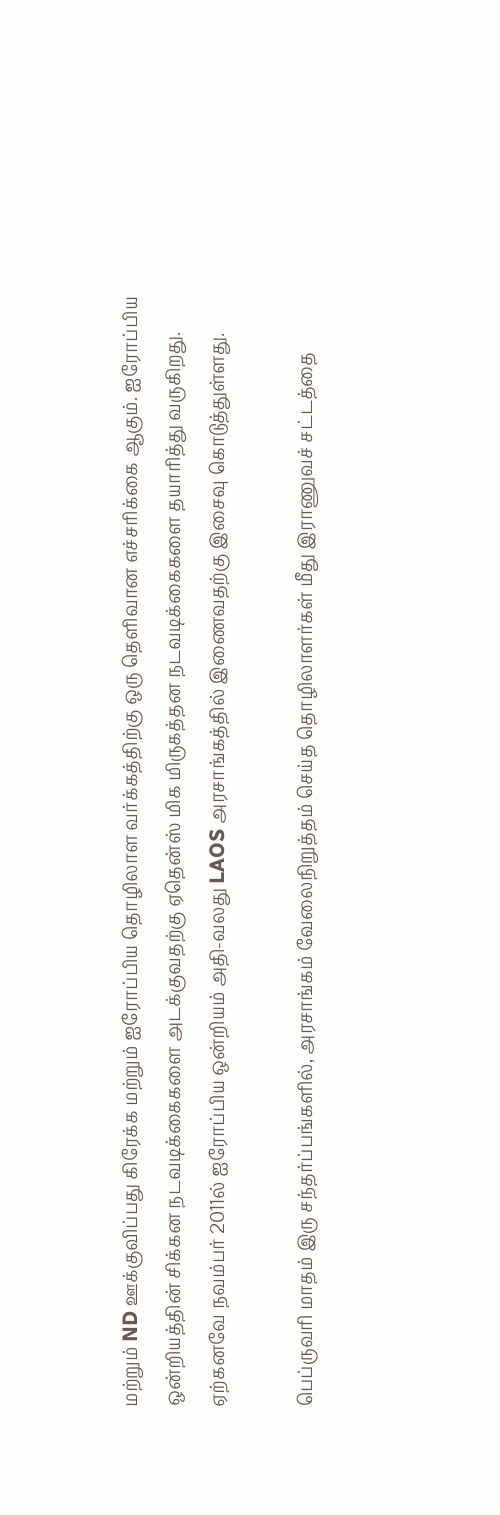மற்றும் ND ஊக்குவிப்பது கிரேக்க மற்றும் ஐரோப்பிய தொழிலாள வர்க்கத்திற்கு ஒரு தெளிவான எச்சரிக்கை ஆகும். ஐரோப்பிய ஒன்றியத்தின் சிக்கன நடவடிக்கைகளை அடக்குவதற்கு ஏதென்ஸ் மிக மிருகத்தன நடவடிக்கைகளை தயாரித்து வருகிறது. ஏற்கனவே நவம்பர் 2011ல் ஐரோப்பிய ஒன்றியம் அதி-வலது LAOS அரசாங்கத்தில் இணைவதற்கு இசைவு கொடுத்துள்ளது.

பெப்ருவரி மாதம் இரு சந்தர்ப்பங்களில், அரசாங்கம் வேலைநிறுத்தம் செய்த தொழிலாளர்கள் மீது இராணுவச் சட்டத்தை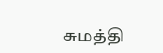சுமத்தி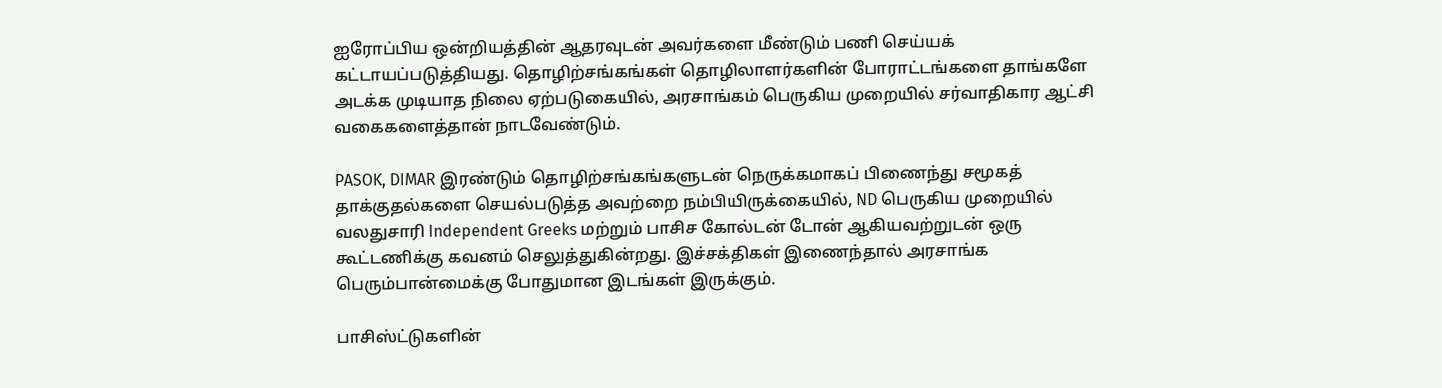ஐரோப்பிய ஒன்றியத்தின் ஆதரவுடன் அவர்களை மீண்டும் பணி செய்யக் கட்டாயப்படுத்தியது. தொழிற்சங்கங்கள் தொழிலாளர்களின் போராட்டங்களை தாங்களே அடக்க முடியாத நிலை ஏற்படுகையில், அரசாங்கம் பெருகிய முறையில் சர்வாதிகார ஆட்சி வகைகளைத்தான் நாடவேண்டும்.

PASOK, DIMAR இரண்டும் தொழிற்சங்கங்களுடன் நெருக்கமாகப் பிணைந்து சமூகத் தாக்குதல்களை செயல்படுத்த அவற்றை நம்பியிருக்கையில், ND பெருகிய முறையில் வலதுசாரி Independent Greeks மற்றும் பாசிச கோல்டன் டோன் ஆகியவற்றுடன் ஒரு கூட்டணிக்கு கவனம் செலுத்துகின்றது. இச்சக்திகள் இணைந்தால் அரசாங்க பெரும்பான்மைக்கு போதுமான இடங்கள் இருக்கும்.

பாசிஸ்ட்டுகளின்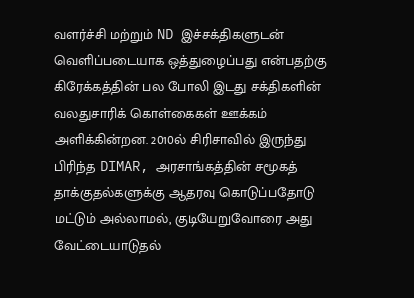வளர்ச்சி மற்றும் ND இச்சக்திகளுடன் வெளிப்படையாக ஒத்துழைப்பது என்பதற்கு கிரேக்கத்தின் பல போலி இடது சக்திகளின் வலதுசாரிக் கொள்கைகள் ஊக்கம் அளிக்கின்றன. 2010ல் சிரிசாவில் இருந்து பிரிந்த DIMAR, அரசாங்கத்தின் சமூகத் தாக்குதல்களுக்கு ஆதரவு கொடுப்பதோடு மட்டும் அல்லாமல், குடியேறுவோரை அது வேட்டையாடுதல்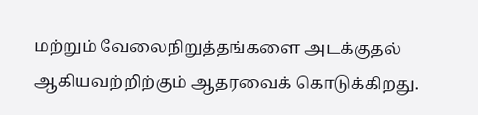மற்றும் வேலைநிறுத்தங்களை அடக்குதல் ஆகியவற்றிற்கும் ஆதரவைக் கொடுக்கிறது.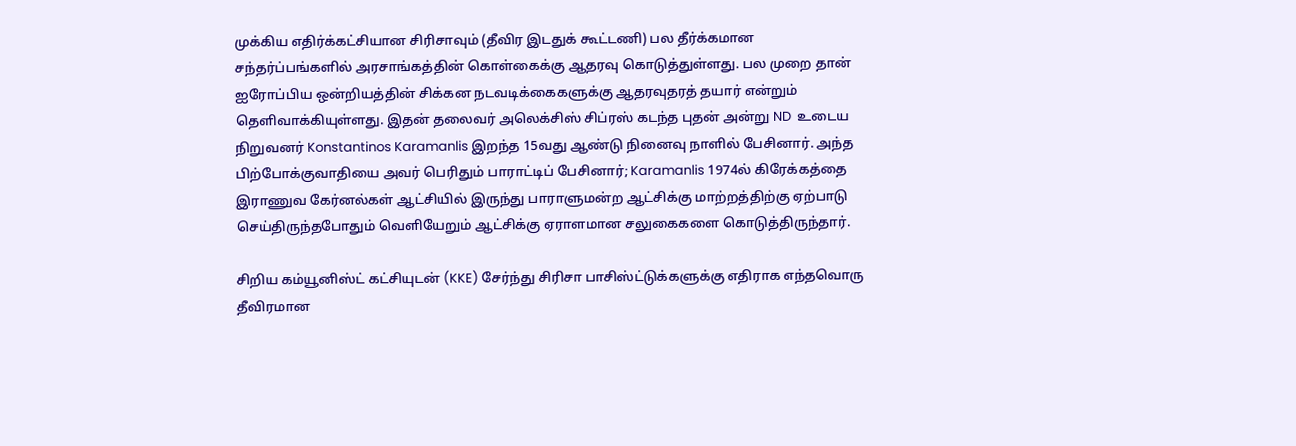முக்கிய எதிர்க்கட்சியான சிரிசாவும் (தீவிர இடதுக் கூட்டணி) பல தீர்க்கமான சந்தர்ப்பங்களில் அரசாங்கத்தின் கொள்கைக்கு ஆதரவு கொடுத்துள்ளது. பல முறை தான் ஐரோப்பிய ஒன்றியத்தின் சிக்கன நடவடிக்கைகளுக்கு ஆதரவுதரத் தயார் என்றும் தெளிவாக்கியுள்ளது. இதன் தலைவர் அலெக்சிஸ் சிப்ரஸ் கடந்த புதன் அன்று ND  உடைய நிறுவனர் Konstantinos Karamanlis இறந்த 15வது ஆண்டு நினைவு நாளில் பேசினார். அந்த பிற்போக்குவாதியை அவர் பெரிதும் பாராட்டிப் பேசினார்; Karamanlis 1974ல் கிரேக்கத்தை இராணுவ கேர்னல்கள் ஆட்சியில் இருந்து பாராளுமன்ற ஆட்சிக்கு மாற்றத்திற்கு ஏற்பாடு செய்திருந்தபோதும் வெளியேறும் ஆட்சிக்கு ஏராளமான சலுகைகளை கொடுத்திருந்தார்.

சிறிய கம்யூனிஸ்ட் கட்சியுடன் (KKE) சேர்ந்து சிரிசா பாசிஸ்ட்டுக்களுக்கு எதிராக எந்தவொரு தீவிரமான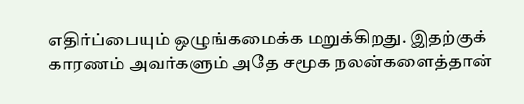எதிர்ப்பையும் ஒழுங்கமைக்க மறுக்கிறது. இதற்குக் காரணம் அவர்களும் அதே சமூக நலன்களைத்தான்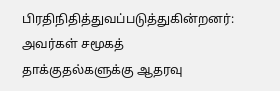பிரதிநிதித்துவப்படுத்துகின்றனர்: அவர்கள் சமூகத் தாக்குதல்களுக்கு ஆதரவு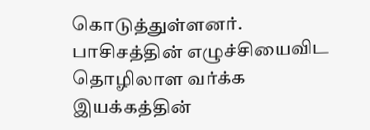கொடுத்துள்ளனர். பாசிசத்தின் எழுச்சியைவிட தொழிலாள வர்க்க இயக்கத்தின்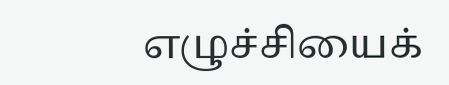எழுச்சியைக்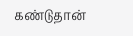கண்டுதான்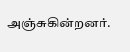அஞ்சுகின்றனர்.